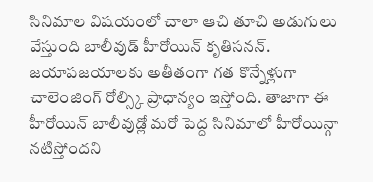సినిమాల విషయంలో చాలా ఆచి తూచి అడుగులు వేస్తుంది బాలీవుడ్ హీరోయిన్ కృతిసనన్. జయాపజయాలకు అతీతంగా గత కొన్నేళ్లుగా చాలెంజింగ్ రోల్స్కి ప్రాధాన్యం ఇస్తోంది. తాజాగా ఈ హీరోయిన్ బాలీవుడ్లో మరో పెద్ద సినిమాలో హీరోయిన్గా నటిస్తోందని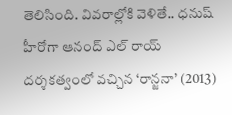తెలిసింది. వివరాల్లోకి వెళితే.. ధనుష్ హీరోగా ఆనంద్ ఎల్ రాయ్ దర్శకత్వంలో వచ్చిన ‘రాన్జనా’ (2013)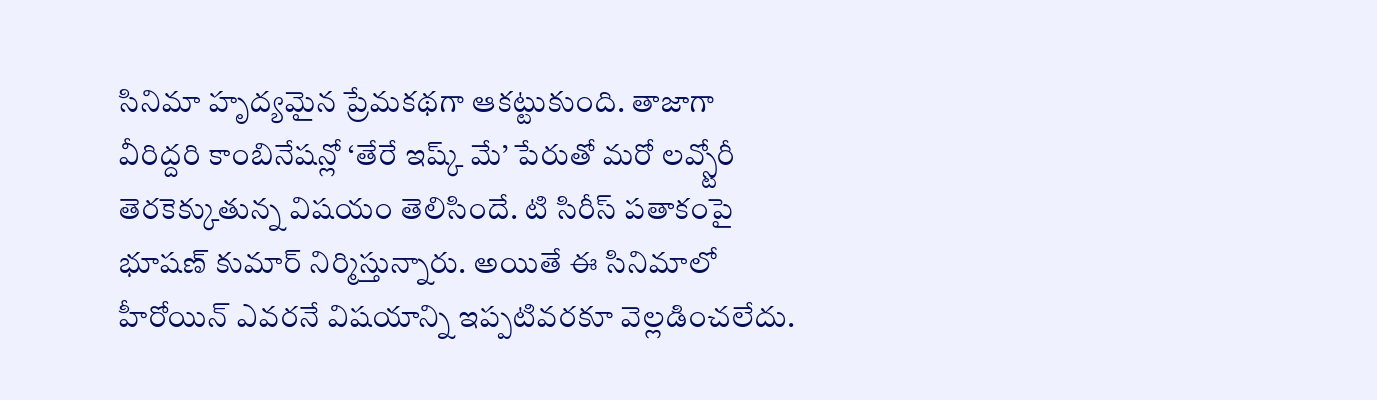సినిమా హృద్యమైన ప్రేమకథగా ఆకట్టుకుంది. తాజాగా వీరిద్దరి కాంబినేషన్లో ‘తేరే ఇష్క్ మే’ పేరుతో మరో లవ్స్టోరీ తెరకెక్కుతున్న విషయం తెలిసిందే. టి సిరీస్ పతాకంపై భూషణ్ కుమార్ నిర్మిస్తున్నారు. అయితే ఈ సినిమాలో హీరోయిన్ ఎవరనే విషయాన్ని ఇప్పటివరకూ వెల్లడించలేదు.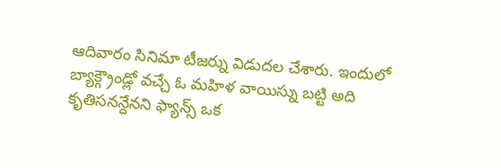ఆదివారం సినిమా టీజర్ను విడుదల చేశారు. ఇందులో బ్యాక్గ్రౌండ్లో వచ్చే ఓ మహిళ వాయిస్ను బట్టి అది కృతిసనన్దేనని ఫ్యాన్స్ ఒక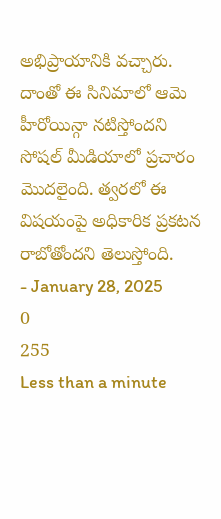అభిప్రాయానికి వచ్చారు. దాంతో ఈ సినిమాలో ఆమె హీరోయిన్గా నటిస్తోందని సోషల్ మీడియాలో ప్రచారం మొదలైంది. త్వరలో ఈ విషయంపై అధికారిక ప్రకటన రాబోతోందని తెలుస్తోంది.
- January 28, 2025
0
255
Less than a minute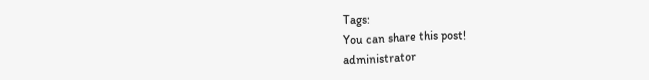Tags:
You can share this post!
administrator